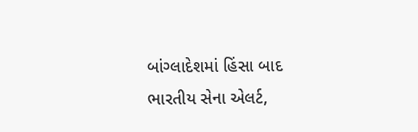બાંગ્લાદેશમાં હિંસા બાદ ભારતીય સેના એલર્ટ,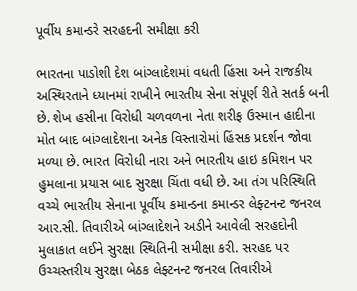પૂર્વીય કમાન્ડરે સરહદની સમીક્ષા કરી

ભારતના પાડોશી દેશ બાંગ્લાદેશમાં વધતી હિંસા અને રાજકીય અસ્થિરતાને ધ્યાનમાં રાખીને ભારતીય સેના સંપૂર્ણ રીતે સતર્ક બની છે. શેખ હસીના વિરોધી ચળવળના નેતા શરીફ ઉસ્માન હાદીના મોત બાદ બાંગ્લાદેશના અનેક વિસ્તારોમાં હિંસક પ્રદર્શન જોવા મળ્યા છે. ભારત વિરોધી નારા અને ભારતીય હાઇ કમિશન પર હુમલાના પ્રયાસ બાદ સુરક્ષા ચિંતા વધી છે. આ તંગ પરિસ્થિતિ વચ્ચે ભારતીય સેનાના પૂર્વીય કમાન્ડના કમાન્ડર લેફ્ટનન્ટ જનરલ આર.સી. તિવારીએ બાંગ્લાદેશને અડીને આવેલી સરહદોની મુલાકાત લઈને સુરક્ષા સ્થિતિની સમીક્ષા કરી. સરહદ પર ઉચ્ચસ્તરીય સુરક્ષા બેઠક લેફ્ટનન્ટ જનરલ તિવારીએ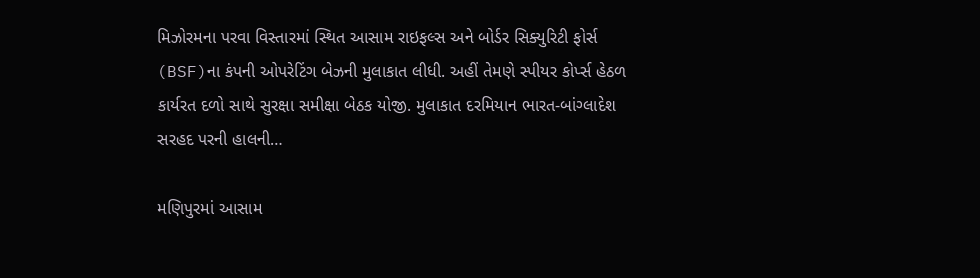મિઝોરમના પરવા વિસ્તારમાં સ્થિત આસામ રાઇફલ્સ અને બોર્ડર સિક્યુરિટી ફોર્સ (BSF)ના કંપની ઓપરેટિંગ બેઝની મુલાકાત લીધી. અહીં તેમણે સ્પીયર કોર્પ્સ હેઠળ કાર્યરત દળો સાથે સુરક્ષા સમીક્ષા બેઠક યોજી. મુલાકાત દરમિયાન ભારત-બાંગ્લાદેશ સરહદ પરની હાલની…

મણિપુરમાં આસામ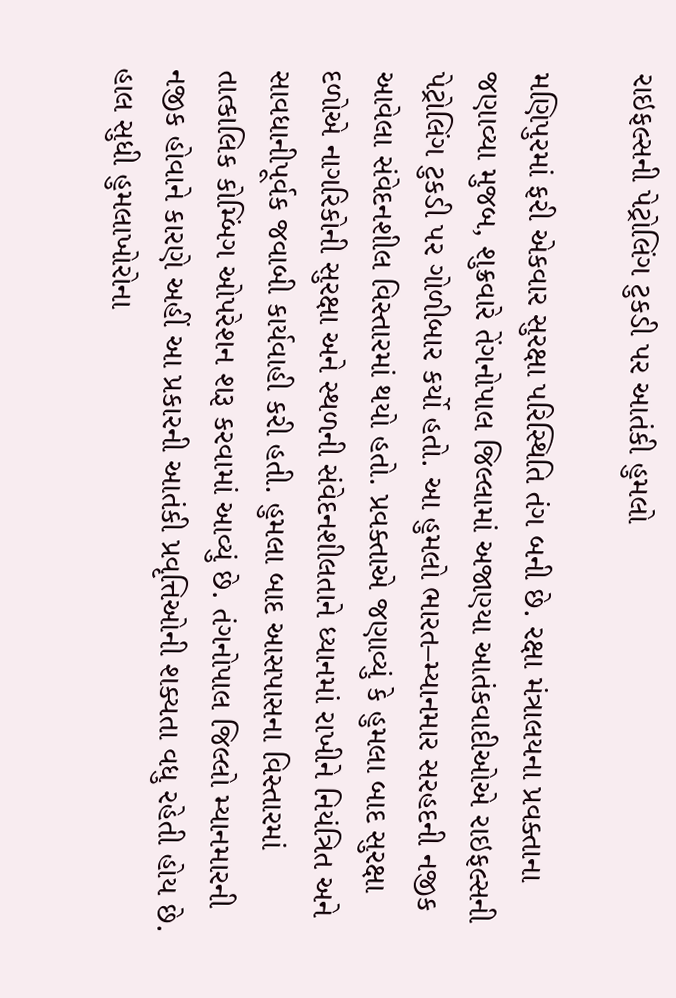રાઇફલ્સની પેટ્રોલિંગ ટુકડી પર આતંકી હુમલો

મણિપુરમાં ફરી એકવાર સુરક્ષા પરિસ્થિતિ તંગ બની છે. રક્ષા મંત્રાલયના પ્રવક્તાના જણાવ્યા મુજબ, શુક્રવારે તેંગનોપાલ જિલ્લામાં અજાણ્યા આતંકવાદીઓએ રાઇફલ્સની પેટ્રોલિંગ ટુકડી પર ગોળીબાર કર્યો હતો. આ હુમલો ભારત–મ્યાનમાર સરહદની નજીક આવેલા સંવેદનશીલ વિસ્તારમાં થયો હતો. પ્રવક્તાએ જણાવ્યું કે હુમલા બાદ સુરક્ષા દળોએ નાગરિકોની સુરક્ષા અને સ્થળની સંવેદનશીલતાને ધ્યાનમાં રાખીને નિયંત્રિત અને સાવધાનીપૂર્વક જવાબી કાર્યવાહી કરી હતી. હુમલા બાદ આસપાસના વિસ્તારમાં તાત્કાલિક કોમ્બિંગ ઓપરેશન શરૂ કરવામાં આવ્યું છે. તંગનોપાલ જિલ્લો મ્યાનમારની નજીક હોવાને કારણે અહીં આ પ્રકારની આતંકી પ્રવૃત્તિઓની શક્યતા વધુ રહેતી હોય છે. હાલ સુધી હુમલાખોરોના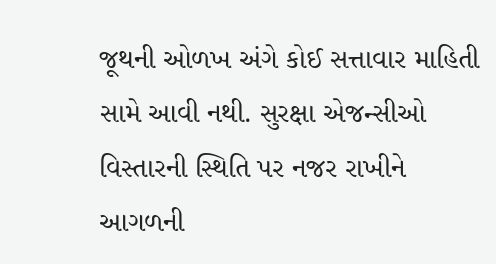જૂથની ઓળખ અંગે કોઈ સત્તાવાર માહિતી સામે આવી નથી. સુરક્ષા એજન્સીઓ વિસ્તારની સ્થિતિ પર નજર રાખીને આગળની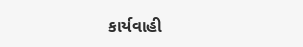કાર્યવાહી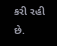કરી રહી છે.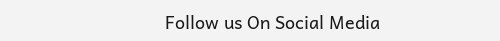Follow us On Social Media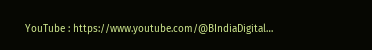YouTube : https://www.youtube.com/@BIndiaDigital…